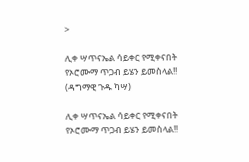>

ሊቀ ሣጥናኤል ሳይቀር የሚቀናበት የኦሮሙማ ጥጋብ ይሄን ይመስላል!! (ዳግማዊ ጉዱ ካሣ)

ሊቀ ሣጥናኤል ሳይቀር የሚቀናበት የኦሮሙማ ጥጋብ ይሄን ይመስላል!!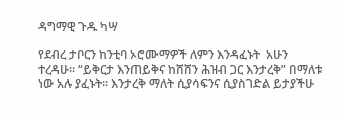ዳግማዊ ጉዱ ካሣ

የደብረ ታቦርን ከንቲባ ኦሮሙማዎች ለምን እንዳፈኑት  አሁን ተረዳሁ፡፡ “ይቅርታ እንጠይቅና ከሸሸን ሕዝብ ጋር እንታረቅ” በማለቱ ነው አሉ ያፈኑት፡፡ እንታረቅ ማለት ሲያሳፍንና ሲያስገድል ይታያችሁ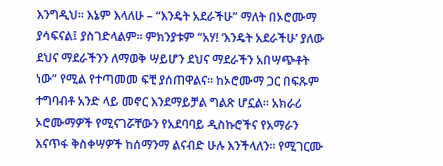እንግዲህ፡፡ እኔም እላለሁ – “እንዴት አደራችሁ” ማለት በኦሮሙማ ያሳፍናል፤ ያስገድላልም፡፡ ምክንያቱም “አሃ! ‘እንዴት አደራችሁ’ ያለው ደህና ማደራችንን ለማወቅ ሣይሆን ደህና ማደራችን አበሣጭቶት ነው” የሚል የተጣመመ ፍቺ ያሰጠዋልና፡፡ ከኦሮሙማ ጋር በፍጹም ተግባብቶ አንድ ላይ መኖር እንደማይቻል ግልጽ ሆኗል፡፡ አክራሪ ኦሮሙማዎች የሚናገሯቸውን የአደባባይ ዲስኩሮችና የአማራን እናጥፋ ቅስቀሣዎች ከሰማንማ ልናብድ ሁሉ እንችላለን፡፡ የሚገርሙ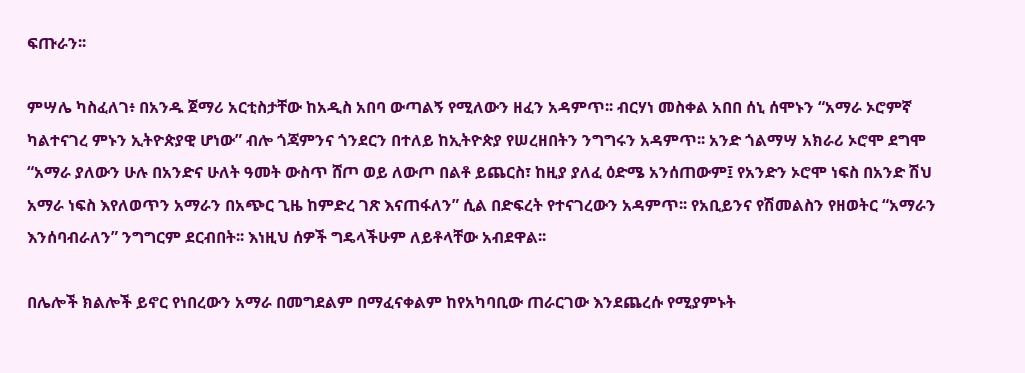ፍጡራን፡፡

ምሣሌ ካስፈለገ፥ በአንዱ ጀማሪ አርቲስታቸው ከአዲስ አበባ ውጣልኝ የሚለውን ዘፈን አዳምጥ፡፡ ብርሃነ መስቀል አበበ ሰኒ ሰሞኑን “አማራ ኦሮምኛ ካልተናገረ ምኑን ኢትዮጵያዊ ሆነው” ብሎ ጎጃምንና ጎንደርን በተለይ ከኢትዮጵያ የሠረዘበትን ንግግሩን አዳምጥ፡፡ አንድ ጎልማሣ አክራሪ ኦሮሞ ደግሞ “አማራ ያለውን ሁሉ በአንድና ሁለት ዓመት ውስጥ ሸጦ ወይ ለውጦ በልቶ ይጨርስ፣ ከዚያ ያለፈ ዕድሜ አንሰጠውም፤ የአንድን ኦሮሞ ነፍስ በአንድ ሽህ አማራ ነፍስ እየለወጥን አማራን በአጭር ጊዜ ከምድረ ገጽ እናጠፋለን” ሲል በድፍረት የተናገረውን አዳምጥ፡፡ የአቢይንና የሽመልስን የዘወትር “አማራን እንሰባብራለን” ንግግርም ደርብበት፡፡ እነዚህ ሰዎች ግዴላችሁም ለይቶላቸው አብደዋል፡፡

በሌሎች ክልሎች ይኖር የነበረውን አማራ በመግደልም በማፈናቀልም ከየአካባቢው ጠራርገው እንደጨረሱ የሚያምኑት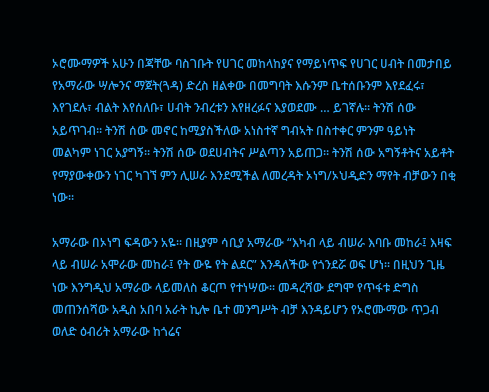ኦሮሙማዎች አሁን በጃቸው ባስገቡት የሀገር መከላከያና የማይነጥፍ የሀገር ሀብት በመታበይ የአማራው ሣሎንና ማጀት(ጓዳ) ድረስ ዘልቀው በመግባት እሱንም ቤተሰቡንም እየደፈሩ፣ እየገደሉ፣ ብልት እየሰለቡ፣ ሀብት ንብረቱን እየዘረፉና እያወደሙ … ይገኛሉ፡፡ ትንሽ ሰው አይጥገብ፡፡ ትንሽ ሰው መኖር ከሚያስችለው አነስተኛ ግብኣት በስተቀር ምንም ዓይነት መልካም ነገር አያግኝ፡፡ ትንሽ ሰው ወደሀብትና ሥልጣን አይጠጋ፡፡ ትንሽ ሰው አግኝቶትና አይቶት የማያውቀውን ነገር ካገኘ ምን ሊሠራ እንደሚችል ለመረዳት ኦነግ/ኦህዲድን ማየት ብቻውን በቂ ነው፡፡

አማራው በኦነግ ፍዳውን አዬ፡፡ በዚያም ሳቢያ አማራው “እካብ ላይ ብሠራ እባቡ መከራ፤ እዛፍ ላይ ብሠራ አሞራው መከራ፤ የት ውዬ የት ልደር” እንዳለችው የጎንደሯ ወፍ ሆነ፡፡ በዚህን ጊዜ ነው እንግዲህ አማራው ላይመለስ ቆርጦ የተነሣው፡፡ መዳረሻው ደግሞ የጥፋቱ ድግስ መጠንሰሻው አዲስ አበባ አራት ኪሎ ቤተ መንግሥት ብቻ እንዳይሆን የኦሮሙማው ጥጋብ ወለድ ዕብሪት አማራው ከጎሬና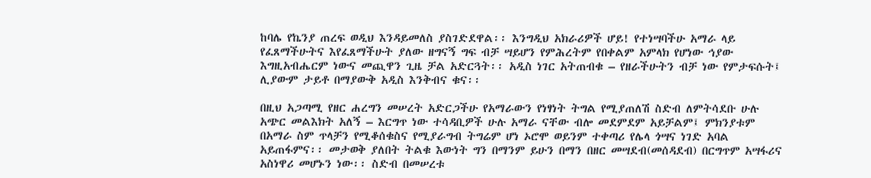ከባሌ የኬንያ ጠረፍ ወዲህ እንዳይመለስ ያስገድደዋል፡፡ እንግዲህ አክራሪዎች ሆይ! የተነሣባችሁ አማራ ላይ የፈጸማችሁትና እየፈጸማችሁት ያለው ዘግናኝ ግፍ ብቻ ሣይሆን የምሕረትም የበቀልም አምላክ የሆነው ኅያው እግዚአብሔርም ነውና መጪዋን ጊዜ ቻል አድርጓት፡፡ አዲስ ነገር አትጠብቁ – የዘራችሁትን ብቻ ነው የምታፍሱት፤ ሊያውም ታይቶ በማያውቅ አዲስ እንቅብና ቁና፡፡

በዚህ አጋጣሚ የዘር ሐረግን መሠረት አድርጋችሁ የአማራውን የነፃነት ትግል የሚያጠለሽ ስድብ ለምትሳደቡ ሁሉ አጭር መልእክት አለኝ – እርግጥ ነው ተሳዳቢዎች ሁሉ አማራ ናቸው ብሎ መደምደም አይቻልም፤ ምክንያቱም በአማራ ስም ጥላቻን የሚቆሰቁስና የሚያራግብ ትግሬም ሆነ ኦሮሞ ወይንም ተቀጣሪ የሌላ ጎሣና ነገድ አባል አይጠፋምና፡፡ መታወቅ ያለበት ትልቁ እውነት ግን በማንም ይሁን በማን በዘር መሣደብ(መሰዳደብ) በርግጥም አሣፋሪና አስነዋሪ መሆኑን ነው፡፡ ስድብ በመሠረቱ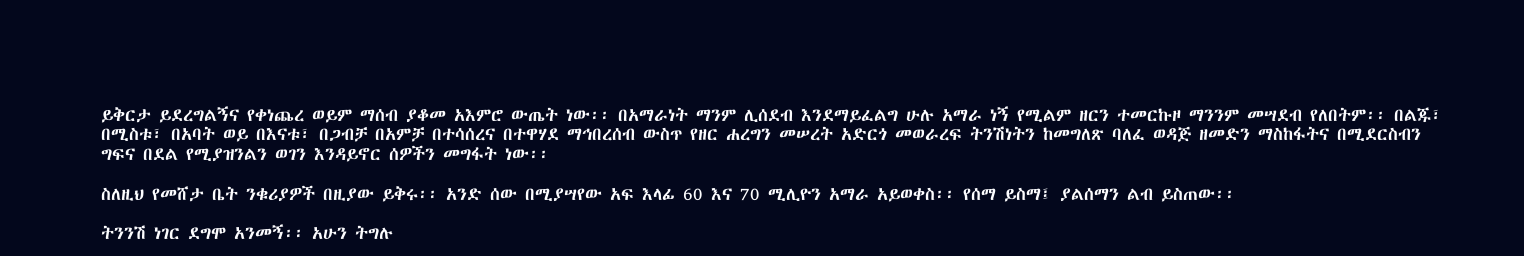ይቅርታ ይደረግልኝና የቀነጨረ ወይም ማሰብ ያቆመ አእምሮ ውጤት ነው፡፡ በአማራነት ማንም ሊሰደብ እንደማይፈልግ ሁሉ አማራ ነኝ የሚልም ዘርን ተመርኩዞ ማንንም መሣደብ የለበትም፡፡ በልጁ፣ በሚስቱ፣ በአባት ወይ በእናቱ፣ በጋብቻ በአምቻ በተሳሰረና በተዋሃደ ማኅበረሰብ ውስጥ የዘር ሐረግን መሠረት አድርጎ መወራረፍ ትንሽነትን ከመግለጽ ባለፈ ወዳጅ ዘመድን ማስከፋትና በሚደርስብን ግፍና በደል የሚያዝንልን ወገን እንዳይኖር ሰዎችን መግፋት ነው፡፡

ስለዚህ የመሸታ ቤት ንቁሪያዎች በዚያው ይቅሩ፡፡ አንድ ሰው በሚያሣየው አፍ እላፊ 60 እና 70 ሚሊዮን አማራ አይወቀስ፡፡ የሰማ ይስማ፤ ያልሰማን ልብ ይስጠው፡፡

ትንንሽ ነገር ደግሞ አንመኝ፡፡ አሁን ትግሉ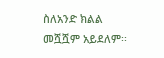ስለአንድ ክልል መሿሿም አይደለም፡፡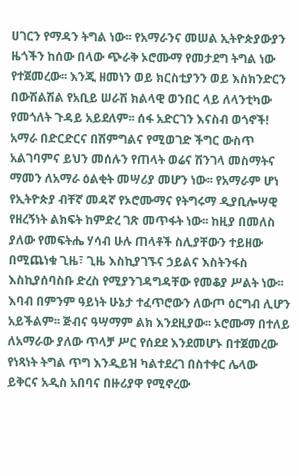ሀገርን የማዳን ትግል ነው፡፡ የአማራንና መሠል ኢትዮጵያውያን ዜጎችን ከሰው በላው ጭራቅ ኦሮሙማ የመታደግ ትግል ነው የተጀመረው፡፡ እንጂ ዘመነን ወይ ክርስቲያንን ወይ እስክንድርን በውሽልሽል የአቢይ ሠራሽ ክልላዊ ወንበር ላይ ለላንቲካው የመጎለት ጉዳይ አይደለም፡፡ ሰፋ አድርገን እናስብ ወጎኖች! አማራ በድርድርና በሽምግልና የሚወገድ ችግር ውስጥ አልገባምና ይህን መሰሉን የጠላት ወሬና ሽንገላ መስማትና ማመን ለአማራ ዕልቂት መሣሪያ መሆን ነው፡፡ የአማራም ሆነ የኢትዮጵያ ብቸኛ መዳኛ የኦሮሙማና የትግሩማ ዲያቢሎሣዊ የዘረኝነት ልክፍት ከምድረ ገጽ መጥፋት ነው፡፡ ከዚያ በመለስ ያለው የመፍትሔ ሃሳብ ሁሉ ጠላቶች ስሊያቸውን ተይዘው በሚጨነቁ ጊዜ፣ ጊዜ እስኪያገኙና ኃይልና እስትንፋስ እስኪያሰባስቡ ድረስ የሚያንገዳግዳቸው የመቆያ ሥልት ነው፡፡ እባብ በምንም ዓይነት ሁኔታ ተፈጥሮውን ለውጦ ዕርግብ ሊሆን አይችልም፡፡ ጅብና ዓሣማም ልክ እንደዚያው፡፡ ኦሮሙማ በተለይ ለአማራው ያለው ጥላቻ ሥር የሰደደ እንደመሆኑ በተጀመረው የነጻነት ትግል ጥግ እንዲይዝ ካልተደረገ በስተቀር ሌላው ይቅርና አዲስ አበባና በዙሪያዋ የሚኖረው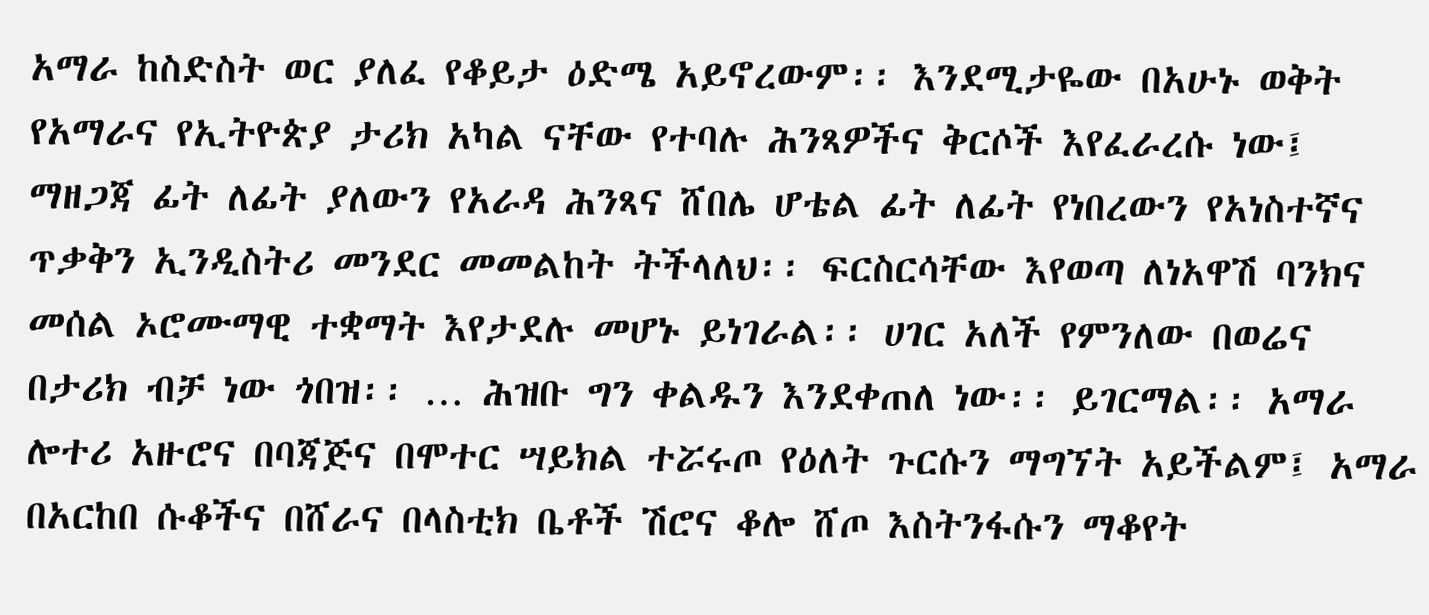አማራ ከስድስት ወር ያለፈ የቆይታ ዕድሜ አይኖረውም፡፡ እንደሚታዬው በአሁኑ ወቅት የአማራና የኢትዮጵያ ታሪክ አካል ናቸው የተባሉ ሕንጻዎችና ቅርሶች እየፈራረሱ ነው፤ ማዘጋጃ ፊት ለፊት ያለውን የአራዳ ሕንጻና ሸበሌ ሆቴል ፊት ለፊት የነበረውን የአነስተኛና ጥቃቅን ኢንዲስትሪ መንደር መመልከት ትችላለህ፡፡ ፍርስርሳቸው እየወጣ ለነአዋሽ ባንክና መሰል ኦሮሙማዊ ተቋማት እየታደሉ መሆኑ ይነገራል፡፡ ሀገር አለች የምንለው በወሬና በታሪክ ብቻ ነው ጎበዝ፡፡ … ሕዝቡ ግን ቀልዱን እንደቀጠለ ነው፡፡ ይገርማል፡፡ አማራ ሎተሪ አዙሮና በባጃጅና በሞተር ሣይክል ተሯሩጦ የዕለት ጉርሱን ማግኘት አይችልም፤ አማራ በአርከበ ሱቆችና በሸራና በላስቲክ ቤቶች ሽሮና ቆሎ ሸጦ እስትንፋሱን ማቆየት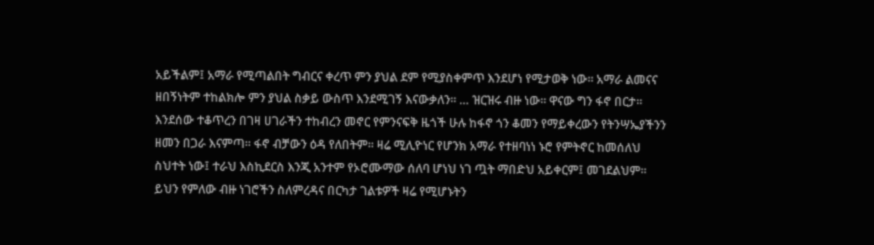አይችልም፤ አማራ የሚጣልበት ግብርና ቀረጥ ምን ያህል ደም የሚያስቀምጥ እንደሆነ የሚታወቅ ነው፡፡ አማራ ልመናና ዘበኝነትም ተከልክሎ ምን ያህል ስቃይ ውስጥ እንደሚገኝ እናውቃለን፡፡ … ዝርዝሩ ብዙ ነው፡፡ ዋናው ግን ፋኖ በርታ፡፡ እንደሰው ተቆጥረን በገዛ ሀገራችን ተከብረን መኖር የምንናፍቅ ዜጎች ሁሉ ከፋኖ ጎን ቆመን የማይቀረውን የትንሣኤያችንን ዘመን በጋራ እናምጣ፡፡ ፋኖ ብቻውን ዕዳ የለበትም፡፡ ዛሬ ሚሊዮነር የሆንክ አማራ የተዘባነነ ኑሮ የምትኖር ከመሰለህ ስህተት ነው፤ ተራህ እስኪደርስ እንጂ አንተም የኦሮሙማው ሰለባ ሆነህ ነገ ጧት ማበድህ አይቀርም፤ መገደልህም፡፡ ይህን የምለው ብዙ ነገሮችን ስለምረዳና በርካታ ገልቱዎች ዛሬ የሚሆኑትን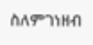ስለምገነዘብ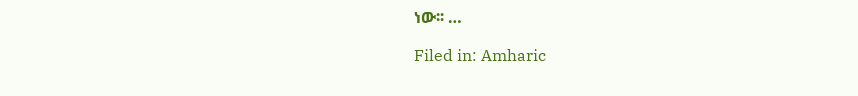ነው፡፡ …

Filed in: Amharic